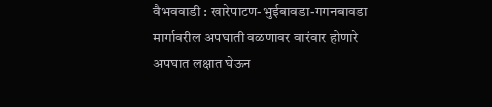वैभववाडी : खारेपाटण-भुईबावडा-गगनबावडा मार्गावरील अपघाती वळणावर वारंवार होणारे अपघात लक्षात घेऊन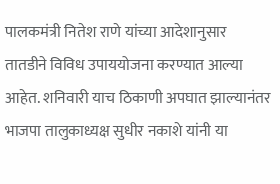पालकमंत्री नितेश राणे यांच्या आदेशानुसार तातडीने विविध उपाययोजना करण्यात आल्या आहेत. शनिवारी याच ठिकाणी अपघात झाल्यानंतर भाजपा तालुकाध्यक्ष सुधीर नकाशे यांनी या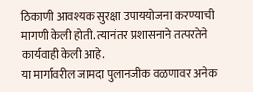ठिकाणी आवश्यक सुरक्षा उपाययोजना करण्याची मागणी केली होती. त्यानंतर प्रशासनाने तत्परतेने कार्यवाही केली आहे.
या मार्गावरील जामदा पुलानजीक वळणावर अनेक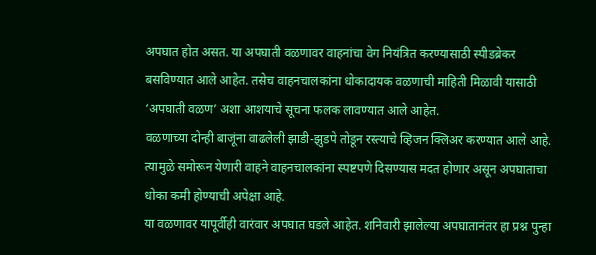अपघात होत असत. या अपघाती वळणावर वाहनांचा वेग नियंत्रित करण्यासाठी स्पीडब्रेकर बसविण्यात आले आहेत. तसेच वाहनचालकांना धोकादायक वळणाची माहिती मिळावी यासाठी ‘अपघाती वळण’ अशा आशयाचे सूचना फलक लावण्यात आले आहेत.
वळणाच्या दोन्ही बाजूंना वाढलेली झाडी-झुडपे तोडून रस्त्याचे व्हिजन क्लिअर करण्यात आले आहे. त्यामुळे समोरून येणारी वाहने वाहनचालकांना स्पष्टपणे दिसण्यास मदत होणार असून अपघाताचा धोका कमी होण्याची अपेक्षा आहे.
या वळणावर यापूर्वीही वारंवार अपघात घडले आहेत. शनिवारी झालेल्या अपघातानंतर हा प्रश्न पुन्हा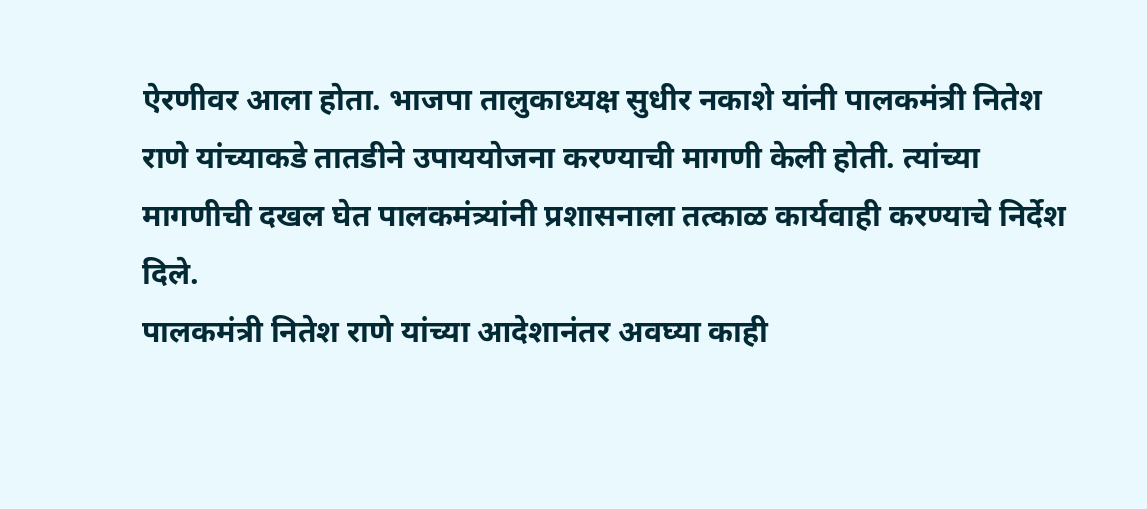ऐरणीवर आला होता. भाजपा तालुकाध्यक्ष सुधीर नकाशे यांनी पालकमंत्री नितेश राणे यांच्याकडे तातडीने उपाययोजना करण्याची मागणी केली होती. त्यांच्या मागणीची दखल घेत पालकमंत्र्यांनी प्रशासनाला तत्काळ कार्यवाही करण्याचे निर्देश दिले.
पालकमंत्री नितेश राणे यांच्या आदेशानंतर अवघ्या काही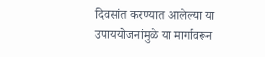दिवसांत करण्यात आलेल्या या उपाययोजनांमुळे या मार्गावरून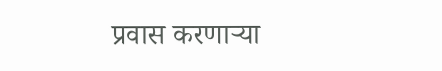प्रवास करणाऱ्या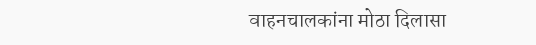वाहनचालकांना मोठा दिलासा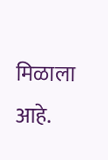मिळाला आहे.